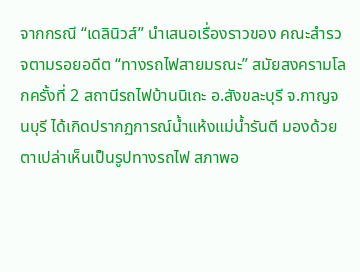จากกรณี “เดลินิวส์” นำเสนอเรื่องราวของ คณะสำรวจตามรอยอดีต “ทางรถไฟสายมรณะ” สมัยสงครามโลกครั้งที่ 2 สถานีรถไฟบ้านนิเถะ อ.สังขละบุรี จ.กาญจนบุรี ได้เกิดปรากฏการณ์น้ำแห้งแม่น้ำรันตี มองด้วยตาเปล่าเห็นเป็นรูปทางรถไฟ สภาพอ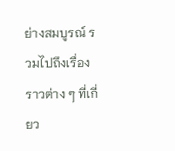ย่างสมบูรณ์ รวมไปถึงเรื่องราวต่าง ๆ ที่เกี่ยว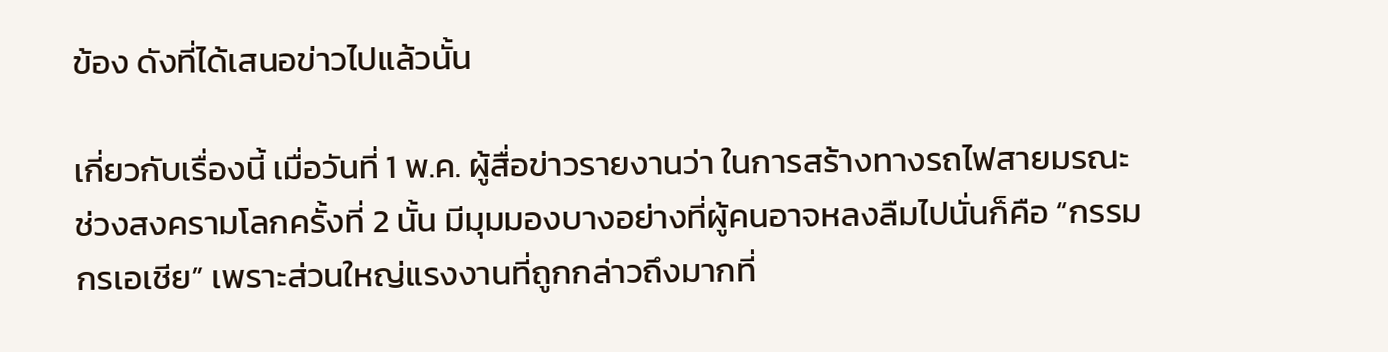ข้อง ดังที่ได้เสนอข่าวไปแล้วนั้น

เกี่ยวกับเรื่องนี้ เมื่อวันที่ 1 พ.ค. ผู้สื่อข่าวรายงานว่า ในการสร้างทางรถไฟสายมรณะ ช่วงสงครามโลกครั้งที่ 2 นั้น มีมุมมองบางอย่างที่ผู้คนอาจหลงลืมไปนั่นก็คือ “กรรมกรเอเชีย” เพราะส่วนใหญ่แรงงานที่ถูกกล่าวถึงมากที่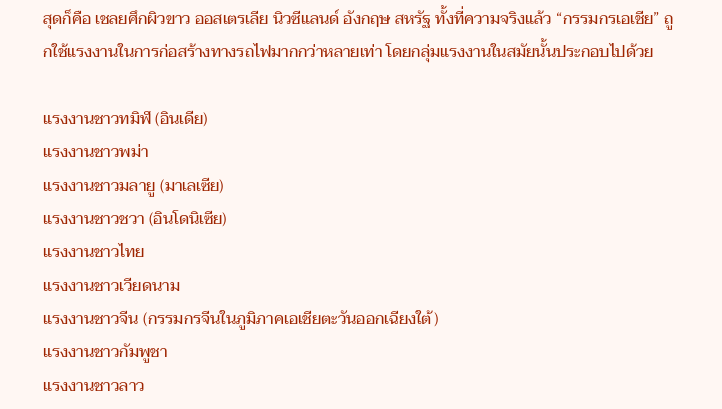สุดก็คือ เชลยศึกผิวขาว ออสเตรเลีย นิวซีแลนด์ อังกฤษ สหรัฐ ทั้งที่ความจริงแล้ว “กรรมกรเอเชีย” ถูกใช้แรงงานในการก่อสร้างทางรถไฟมากกว่าหลายเท่า โดยกลุ่มแรงงานในสมัยนั้นประกอบไปด้วย

แรงงานชาวทมิฬ (อินเดีย)
แรงงานชาวพม่า
แรงงานชาวมลายู (มาเลเซีย)
แรงงานชาวชวา (อินโดนิเซีย)
แรงงานชาวไทย
แรงงานชาวเวียดนาม
แรงงานชาวจีน (กรรมกรจีนในภูมิภาคเอเชียตะวันออกเฉียงใต้)
แรงงานชาวกัมพูชา
แรงงานชาวลาว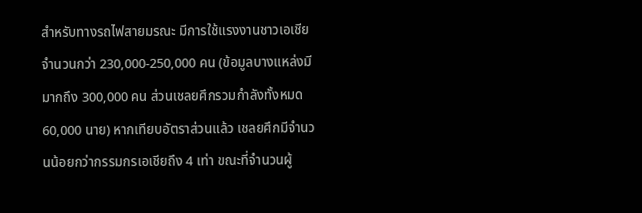สำหรับทางรถไฟสายมรณะ มีการใช้แรงงานชาวเอเชีย จำนวนกว่า 230,000-250,000 คน (ข้อมูลบางแหล่งมีมากถึง 300,000 คน ส่วนเชลยศึกรวมกำลังทั้งหมด 60,000 นาย) หากเทียบอัตราส่วนแล้ว เชลยศึกมีจำนวนน้อยกว่ากรรมกรเอเชียถึง 4 เท่า ขณะที่จำนวนผู้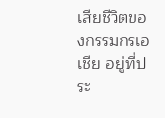เสียชีวิตของกรรมกรเอเชีย อยู่ที่ประ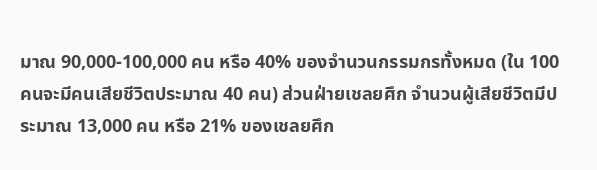มาณ 90,000-100,000 คน หรือ 40% ของจำนวนกรรมกรทั้งหมด (ใน 100 คนจะมีคนเสียชีวิตประมาณ 40 คน) ส่วนฝ่ายเชลยศึก จำนวนผู้เสียชีวิตมีประมาณ 13,000 คน หรือ 21% ของเชลยศึก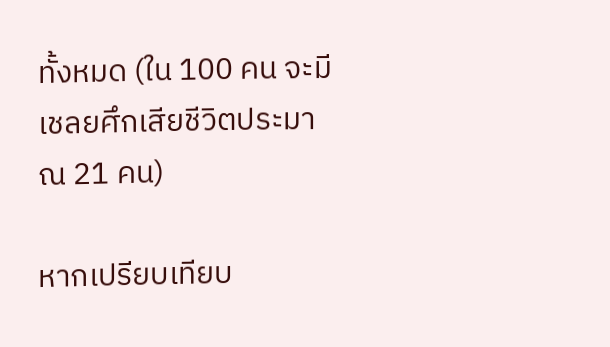ทั้งหมด (ใน 100 คน จะมีเชลยศึกเสียชีวิตประมาณ 21 คน)

หากเปรียบเทียบ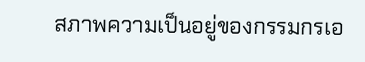สภาพความเป็นอยู่ของกรรมกรเอ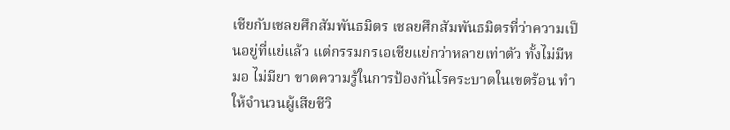เชียกับเชลยศึกสัมพันธมิตร เชลยศึกสัมพันธมิตรที่ว่าความเป็นอยู่ที่แย่แล้ว แต่กรรมกรเอเชียแย่กว่าหลายเท่าตัว ทั้งไม่มีหมอ ไม่มียา ขาดความรู้ในการป้องกันโรคระบาดในเขตร้อน ทำให้จำนวนผู้เสียชีวิ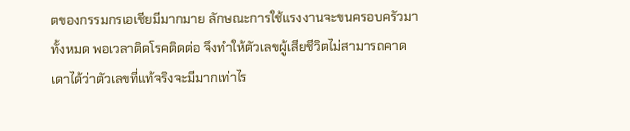ตของกรรมกรเอเชียมีมากมาย ลักษณะการใช้แรงงานจะขนครอบครัวมาทั้งหมด พอเวลาติดโรคติดต่อ จึงทำให้ตัวเลขผู้เสียชีวิตไม่สามารถคาดเดาได้ว่าตัวเลขที่แท้จริงจะมีมากเท่าไร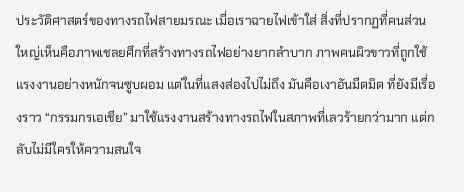ประวัติศาสตร์ของทางรถไฟสายมรณะ เมื่อเราฉายไฟเข้าใส่ สิ่งที่ปรากฏที่คนส่วนใหญ่เห็นคือภาพเชลยศึกที่สร้างทางรถไฟอย่างยากลำบาก ภาพคนผิวขาวที่ถูกใช้แรงงานอย่างหนักจนซูบผอม แต่ในที่แสงส่องไปไม่ถึง มันคือเงาอันมืดมิด ที่ยังมีเรื่องราว “กรรมกรเอเชีย” มาใช้แรงงานสร้างทางรถไฟในสภาพที่เลวร้ายกว่ามาก แต่กลับไม่มีใครให้ความสนใจ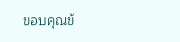ขอบคุณข้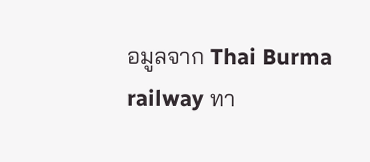อมูลจาก Thai Burma railway ทา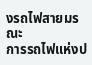งรถไฟสายมรณะ
การรถไฟแห่งป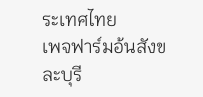ระเทศไทย
เพจฟาร์มอ้นสังขละบุรี